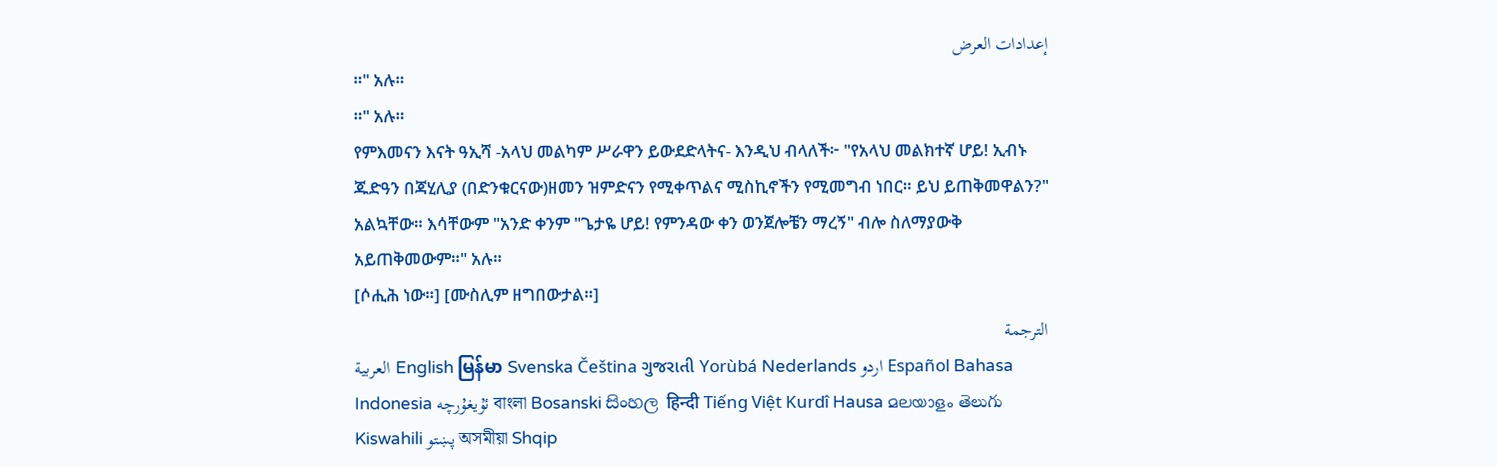إعدادات العرض
።" አሉ።
።" አሉ።
የምእመናን እናት ዓኢሻ -አላህ መልካም ሥራዋን ይውደድላትና- እንዲህ ብላለች፦ "የአላህ መልክተኛ ሆይ! ኢብኑ ጁድዓን በጃሂሊያ (በድንቁርናው)ዘመን ዝምድናን የሚቀጥልና ሚስኪኖችን የሚመግብ ነበር። ይህ ይጠቅመዋልን?" አልኳቸው። እሳቸውም "አንድ ቀንም "ጌታዬ ሆይ! የምንዳው ቀን ወንጀሎቼን ማረኝ" ብሎ ስለማያውቅ አይጠቅመውም።" አሉ።
[ሶሒሕ ነው።] [ሙስሊም ዘግበውታል።]
الترجمة
العربية English မြန်မာ Svenska Čeština ગુજરાતી Yorùbá Nederlands اردو Español Bahasa Indonesia ئۇيغۇرچە বাংলা Bosanski සිංහල हिन्दी Tiếng Việt Kurdî Hausa മലയാളം తెలుగు Kiswahili پښتو অসমীয়া Shqip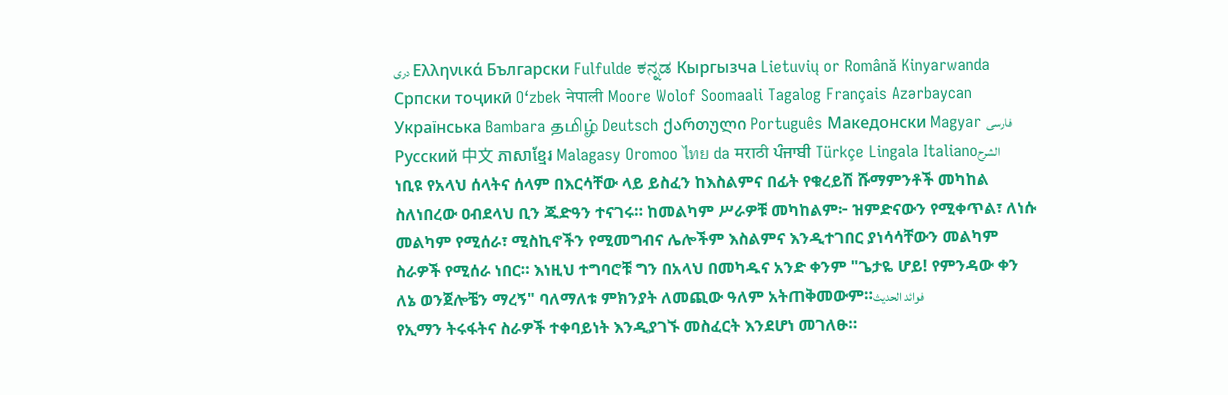دری Ελληνικά Български Fulfulde ಕನ್ನಡ Кыргызча Lietuvių or Română Kinyarwanda Српски тоҷикӣ O‘zbek नेपाली Moore Wolof Soomaali Tagalog Français Azərbaycan Українська Bambara தமிழ் Deutsch ქართული Português Македонски Magyar فارسی Русский 中文 ភាសាខ្មែរ Malagasy Oromoo ไทย da मराठी ਪੰਜਾਬੀ Türkçe Lingala Italianoالشرح
ነቢዩ የአላህ ሰላትና ሰላም በእርሳቸው ላይ ይስፈን ከእስልምና በፊት የቁረይሽ ሹማምንቶች መካከል ስለነበረው ዐብደላህ ቢን ጁድዓን ተናገሩ። ከመልካም ሥራዎቹ መካከልም፦ ዝምድናውን የሚቀጥል፣ ለነሱ መልካም የሚሰራ፣ ሚስኪኖችን የሚመግብና ሌሎችም እስልምና እንዲተገበር ያነሳሳቸውን መልካም ስራዎች የሚሰራ ነበር። እነዚህ ተግባሮቹ ግን በአላህ በመካዱና አንድ ቀንም "ጌታዬ ሆይ! የምንዳው ቀን ለኔ ወንጀሎቼን ማረኝ" ባለማለቱ ምክንያት ለመጪው ዓለም አትጠቅመውም።فوائد الحديث
የኢማን ትሩፋትና ስራዎች ተቀባይነት እንዲያገኙ መስፈርት እንደሆነ መገለፁ።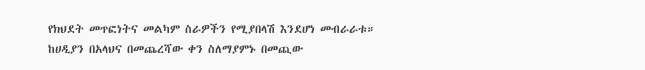የክህደት መጥፎነትና መልካም ስራዎችን የሚያበላሽ እንደሆነ መብራራቱ።
ከሀዲያን በአላህና በመጨረሻው ቀን ስለማያምኑ በመጪው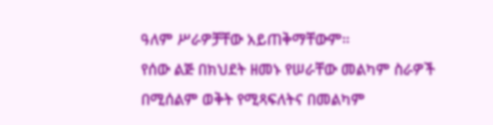ዓለም ሥራዎቻቸው አይጠቅማቸውም።
የሰው ልጅ በክህደት ዘመኑ የሠራቸው መልካም ስራዎች በሚሰልም ወቅት የሚጻፍለትና በመልካም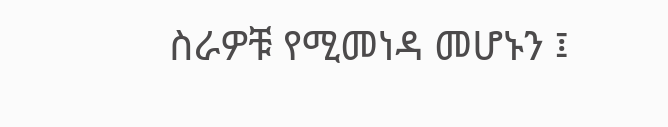ስራዎቹ የሚመነዳ መሆኑን ፤